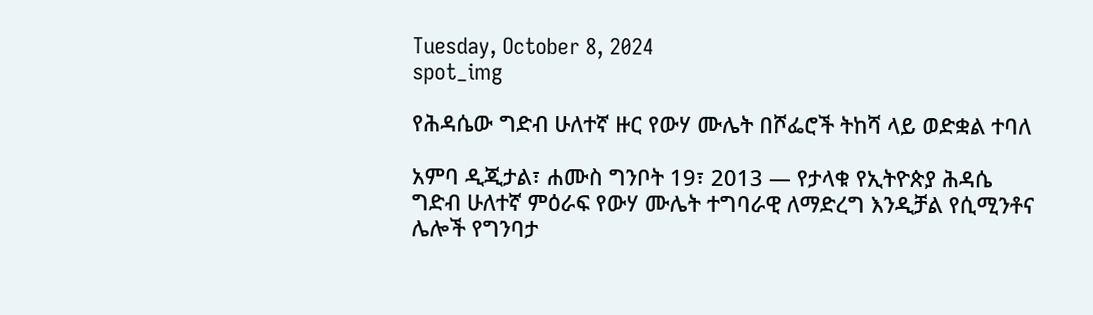Tuesday, October 8, 2024
spot_img

የሕዳሴው ግድብ ሁለተኛ ዙር የውሃ ሙሌት በሾፌሮች ትከሻ ላይ ወድቋል ተባለ

አምባ ዲጂታል፣ ሐሙስ ግንቦት 19፣ 2013 ― የታላቁ የኢትዮጵያ ሕዳሴ ግድብ ሁለተኛ ምዕራፍ የውሃ ሙሌት ተግባራዊ ለማድረግ እንዲቻል የሲሚንቶና ሌሎች የግንባታ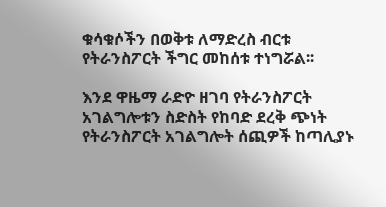ቁሳቁሶችን በወቅቱ ለማድረስ ብርቱ የትራንስፖርት ችግር መከሰቱ ተነግሯል፡፡

እንደ ዋዜማ ራድዮ ዘገባ የትራንስፖርት አገልግሎቱን ስድስት የከባድ ደረቅ ጭነት የትራንስፖርት አገልግሎት ሰጪዎች ከጣሊያኑ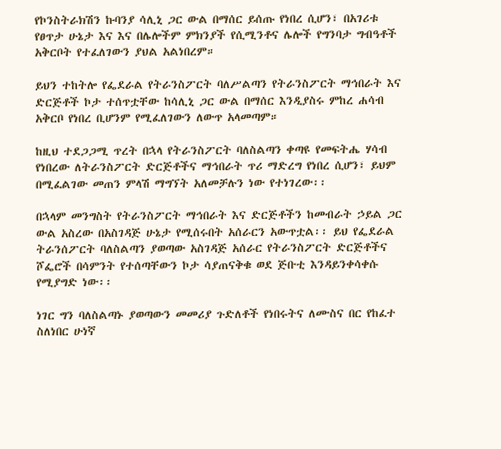የኮንስትራክሽን ኩባንያ ሳሊኒ ጋር ውል በማሰር ይሰጡ የነበረ ሲሆን፣ በአገሪቱ የፀጥታ ሁኔታ እና እና በሌሎችም ምክንያች የሲሚንቶና ሌሎች የግንባታ ግብዓቶች አቅርቦት የተፈለገውን ያህል አልነበረም።

ይህን ተከትሎ የፌደራል የትራንስፖርት ባለሥልጣን የትራንስፖርት ማኅበራት እና ድርጅቶች ኮታ ተሰጥቷቸው ከሳሊኒ ጋር ውል በማሰር እንዲያስሩ ምከረ ሐሳብ አቅርቦ የነበረ ቢሆንም የሚፈለገውን ለውጥ አላመጣም።

ከዚህ ተደጋጋሚ ጥረት በኋላ የትራንስፖርት ባለስልጣን ቀጣዩ የመፍትሔ ሃሳብ የነበረው ለትራንስፖርት ድርጅቶችና ማኅበራት ጥሪ ማድረግ የነበረ ሲሆን፣ ይህም በሚፈልገው መጠን ምላሽ ማግኘት አለመቻሉን ነው የተነገረው፡፡

በኋላም መንግስት የትራንስፖርት ማኅበራት እና ድርጅቶችን ከመብራት ኃይል ጋር ውል አስረው በአስገዳጅ ሁኔታ የሚሰሩበት አሰራርን አውጥቷል፡፡ ይህ የፌደራል ትራንሰፖርት ባለስልጣን ያወጣው አስገዳጅ አሰራር የትራንስፖርት ድርጅቶችና ሾፌሮች በሳምንት የተሰጣቸውን ኮታ ሳያጠናቅቁ ወደ ጅቡቲ እንዳይንቀሳቀሱ የሚያግድ ነው፡፡

ነገር ግን ባለስልጣኑ ያወጣውን መመሪያ ጉድለቶች የነበሩትና ለሙስና በር የከፈተ ስለነበር ሁነኛ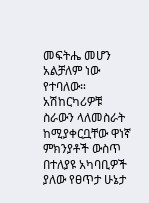መፍትሔ መሆን አልቻለም ነው የተባለው። አሽከርካሪዎቹ ስራውን ላለመስራት ከሚያቀርቧቸው ዋነኛ ምክንያቶች ውስጥ በተለያዩ አካባቢዎች ያለው የፀጥታ ሁኔታ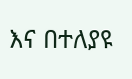እና በተለያዩ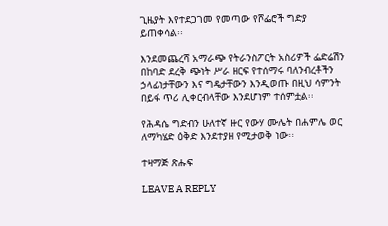ጊዜያት እየተደጋገመ የመጣው የሾፌሮች ግድያ ይጠቀሳል፡፡

እንደመጨረሻ አማራጭ የትራንስፖርት አስሪዎች ፌድሬሽን በከባድ ደረቅ ጭነት ሥራ ዘርፍ የተሰማሩ ባለንብረቶችን ኃላፊነታቸውን እና ግዴታቸውን እንዲወጡ በዚህ ሳምንት በይፋ ጥሪ ሊቀርብላቸው እንደሆነም ተሰምቷል፡፡

የሕዳሴ ግድብን ሁለተኛ ዙር የውሃ ሙሌት በሐምሌ ወር ለማካሄድ ዕቅድ እንደተያዘ የሚታወቅ ነው፡፡

ተዛማጅ ጽሑፍ

LEAVE A REPLY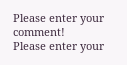Please enter your comment!
Please enter your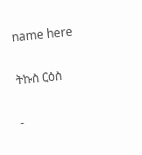name here

ትኩስ ርዕስ

-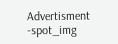Advertisment -spot_img